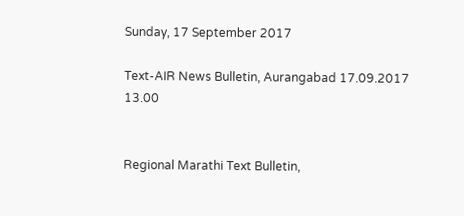Sunday, 17 September 2017

Text-AIR News Bulletin, Aurangabad 17.09.2017 13.00


Regional Marathi Text Bulletin,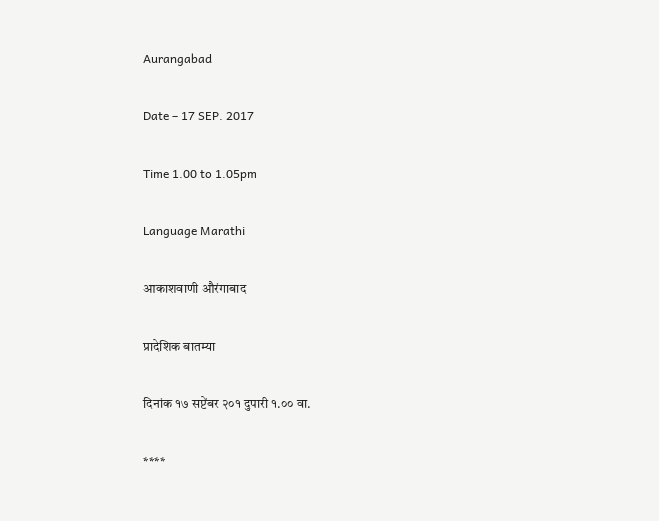Aurangabad

Date – 17 SEP. 2017

Time 1.00 to 1.05pm

Language Marathi

आकाशवाणी औरंगाबाद

प्रादेशिक बातम्या

दिनांक १७ सप्टेंबर २०१ दुपारी १.०० वा.

****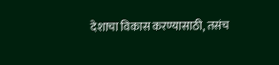देशाचा विकास करण्यासाठी, तसंच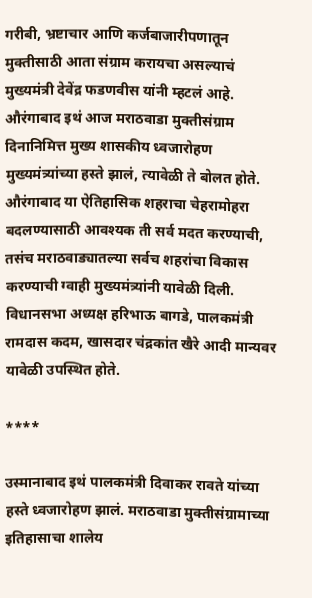गरीबी, भ्रष्टाचार आणि कर्जबाजारीपणातून मुक्तीसाठी आता संग्राम करायचा असल्याचं मुख्यमंत्री देवेंद्र फडणवीस यांनी म्हटलं आहे. औरंगाबाद इथं आज मराठवाडा मुक्तीसंग्राम दिनानिमित्त मुख्य शासकीय ध्वजारोहण मुख्यमंत्र्यांच्या हस्ते झालं, त्यावेळी ते बोलत होते. औरंगाबाद या ऐतिहासिक शहराचा चेहरामोहरा बदलण्यासाठी आवश्यक ती सर्व मदत करण्याची, तसंच मराठवाड्यातल्या सर्वच शहरांचा विकास करण्याची ग्वाही मुख्यमंत्र्यांनी यावेळी दिली. विधानसभा अध्यक्ष हरिभाऊ बागडे, पालकमंत्री रामदास कदम, खासदार चंद्रकांत खैरे आदी मान्यवर यावेळी उपस्थित होते.

****

उस्मानाबाद इथं पालकमंत्री दिवाकर रावते यांच्या हस्ते ध्वजारोहण झालं. मराठवाडा मुक्तीसंग्रामाच्या इतिहासाचा शालेय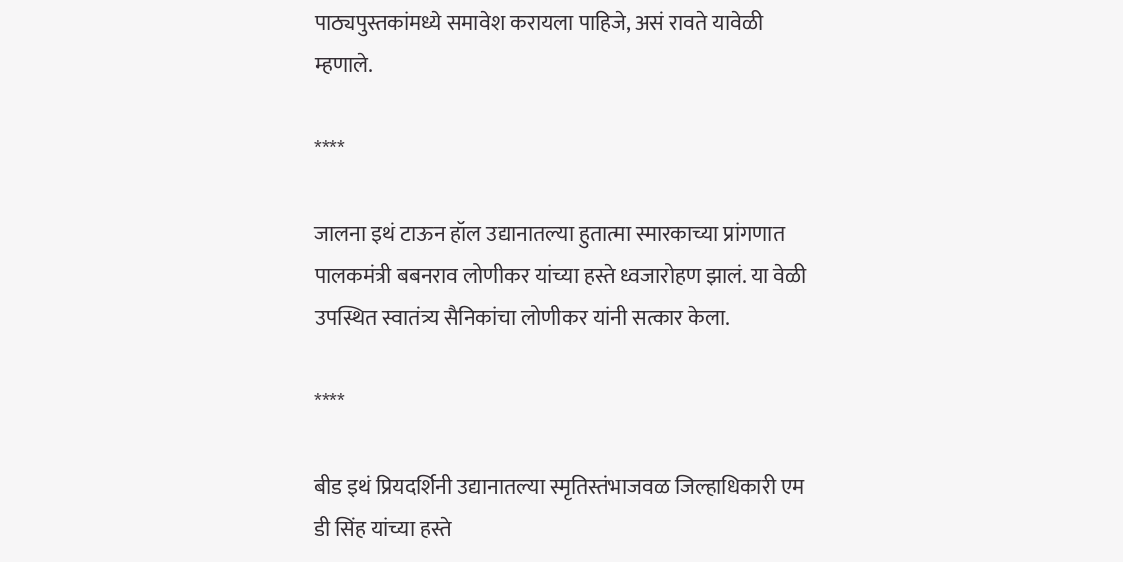पाठ्यपुस्तकांमध्ये समावेश करायला पाहिजे, असं रावते यावेळी म्हणाले.

****

जालना इथं टाऊन हॉल उद्यानातल्या हुतात्मा स्मारकाच्या प्रांगणात पालकमंत्री बबनराव लोणीकर यांच्या हस्ते ध्वजारोहण झालं. या वेळी उपस्थित स्वातंत्र्य सैनिकांचा लोणीकर यांनी सत्कार केला.

****

बीड इथं प्रियदर्शिनी उद्यानातल्या स्मृतिस्तंभाजवळ जिल्हाधिकारी एम डी सिंह यांच्या हस्ते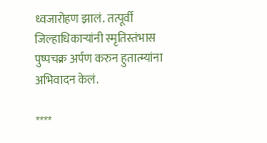ध्वजारोहण झालं. तत्पूर्वी जिल्हाधिकाऱ्यांनी स्मृतिस्तंभास पुष्पचक्र अर्पण करुन हुतात्म्यांना अभिवादन केलं.

****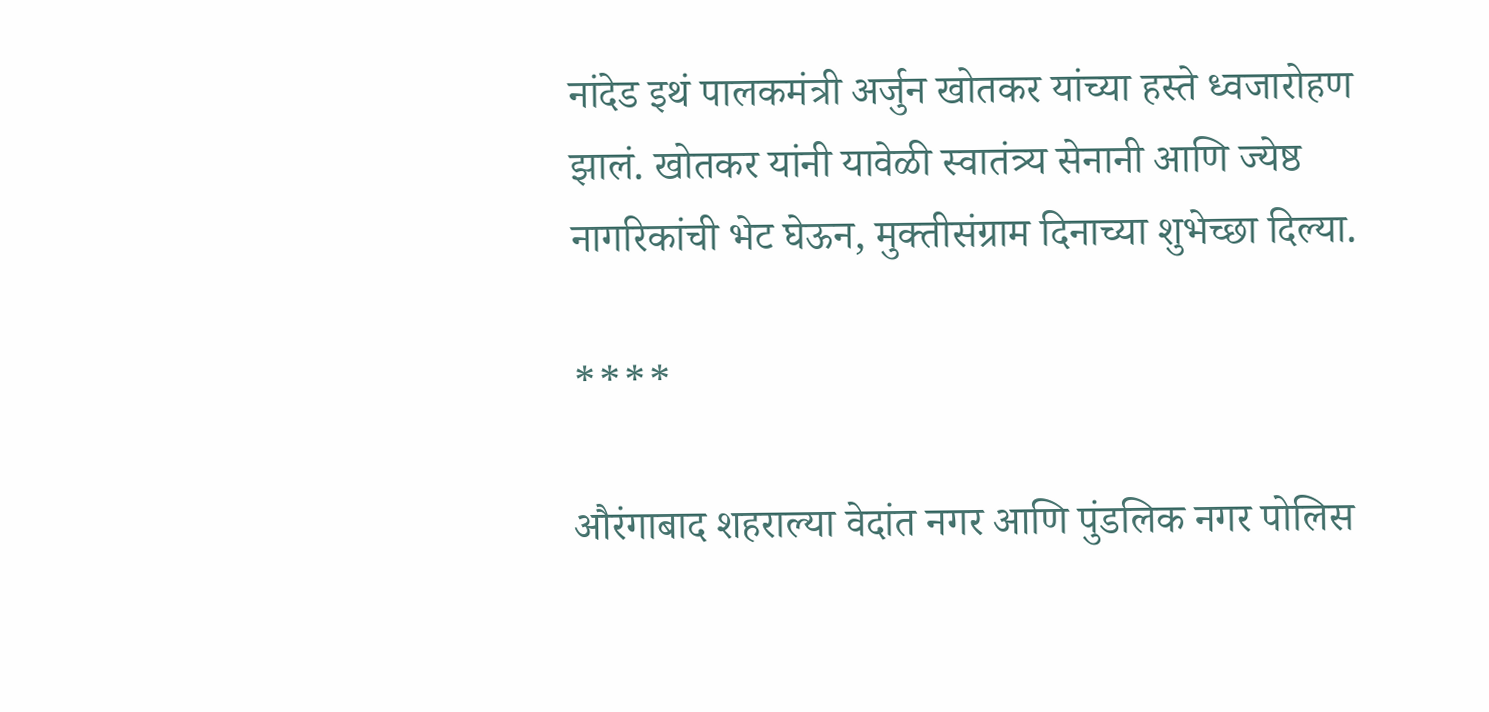नांदेड इथं पालकमंत्री अर्जुन खोतकर यांच्या हस्ते ध्वजारोहण झालं. खोतकर यांनी यावेळी स्वातंत्र्य सेनानी आणि ज्येष्ठ नागरिकांची भेट घेऊन, मुक्तीसंग्राम दिनाच्या शुभेच्छा दिल्या.

****

औरंगाबाद शहराल्या वेदांत नगर आणि पुंडलिक नगर पोलिस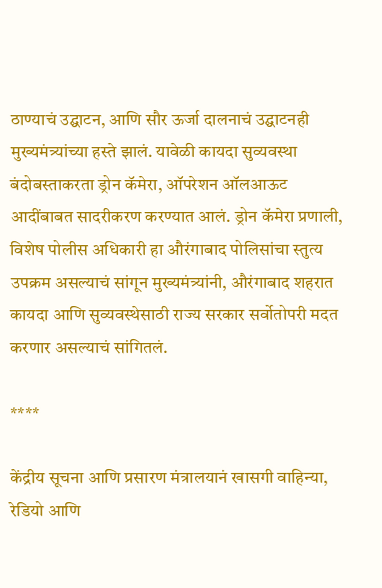ठाण्याचं उद्घाटन, आणि सौर ऊर्जा दालनाचं उद्घाटनही मुख्यमंत्र्यांच्या हस्ते झालं. यावेळी कायदा सुव्यवस्था बंदोबस्ताकरता ड्रोन कॅमेरा, ऑपरेशन ऑलआऊट आदींबाबत सादरीकरण करण्यात आलं. ड्रोन कॅमेरा प्रणाली, विशेष पोलीस अधिकारी हा औरंगाबाद पोलिसांचा स्तुत्य उपक्रम असल्याचं सांगून मुख्यमंत्र्यांनी, औरंगाबाद शहरात कायदा आणि सुव्यवस्थेसाठी राज्य सरकार सर्वोतोपरी मदत करणार असल्याचं सांगितलं.

****

केंद्रीय सूचना आणि प्रसारण मंत्रालयानं खासगी वाहिन्या, रेडियो आणि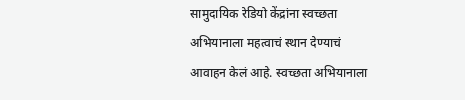सामुदायिक रेडियो केंद्रांना स्वच्छता अभियानाला महत्वाचं स्थान देण्याचं आवाहन केलं आहे. स्वच्छता अभियानाला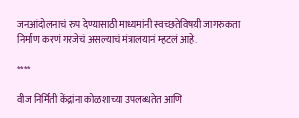जनआंदोलनाचं रुप देण्यासाठी माध्यमांनी स्वच्छतेविषयी जागरुकता निर्माण करणं गरजेचं असल्याचं मंत्रालयानं म्हटलं आहे.

****

वीज निर्मिती केंद्रांना कोळशाच्या उपलब्धतेत आणि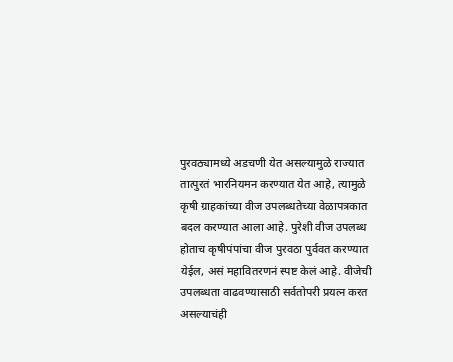पुरवठ्यामध्ये अडचणी येत असल्यामुळे राज्यात तात्पुरतं भारनियमन करण्यात येत आहे, त्यामुळे कृषी ग्राहकांच्या वीज उपलब्धतेच्या वेळापत्रकात बदल करण्यात आला आहे. पुरेशी वीज उपलब्ध होताच कृषीपंपांचा वीज पुरवठा पुर्ववत करण्यात येईल, असं महावितरणनं स्पष्ट केलं आहे. वीजेची उपलब्धता वाढवण्यासाठी सर्वतोपरी प्रयत्न करत असल्याचंही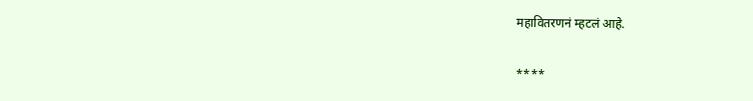महावितरणनं म्हटलं आहे.

****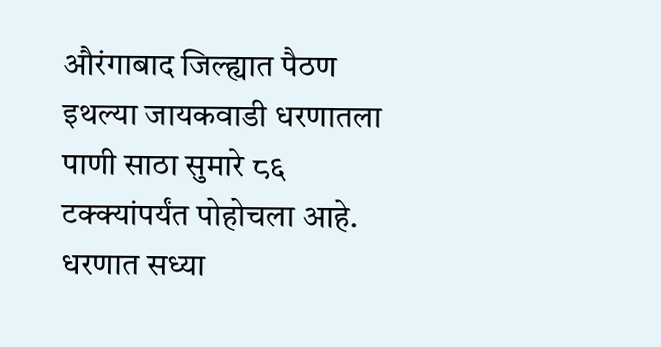औरंगाबाद जिल्ह्यात पैठण इथल्या जायकवाडी धरणातला पाणी साठा सुमारे ८६ टक्क्यांपर्यंत पोहोचला आहे. धरणात सध्या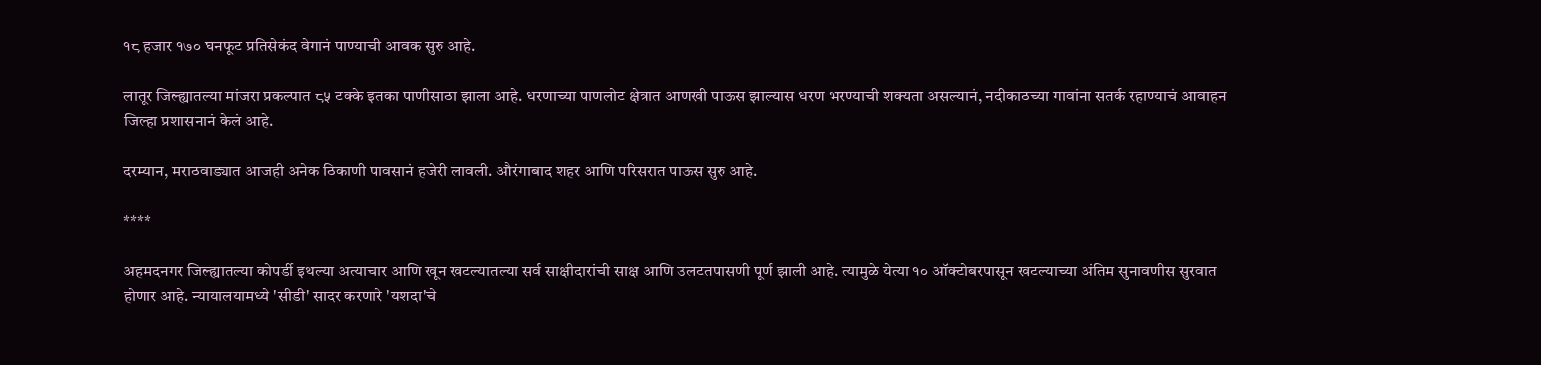१८ हजार १७० घनफूट प्रतिसेकंद वेगानं पाण्याची आवक सुरु आहे.

लातूर जिल्ह्यातल्या मांजरा प्रकल्पात ८५ टक्के इतका पाणीसाठा झाला आहे. धरणाच्या पाणलोट क्षेत्रात आणखी पाऊस झाल्यास धरण भरण्याची शक्यता असल्यानं, नदीकाठच्या गावांना सतर्क रहाण्याचं आवाहन जिल्हा प्रशासनानं केलं आहे.

दरम्यान, मराठवाड्यात आजही अनेक ठिकाणी पावसानं हजेरी लावली. औरंगाबाद शहर आणि परिसरात पाऊस सुरु आहे.

****

अहमदनगर जिल्ह्यातल्या कोपर्डी इथल्या अत्याचार आणि खून खटल्यातल्या सर्व साक्षीदारांची साक्ष आणि उलटतपासणी पूर्ण झाली आहे. त्यामुळे येत्या १० ऑक्टोबरपासून खटल्याच्या अंतिम सुनावणीस सुरवात होणार आहे. न्यायालयामध्ये 'सीडी' सादर करणारे 'यशदा'चे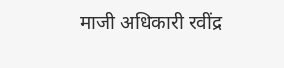माजी अधिकारी रवींद्र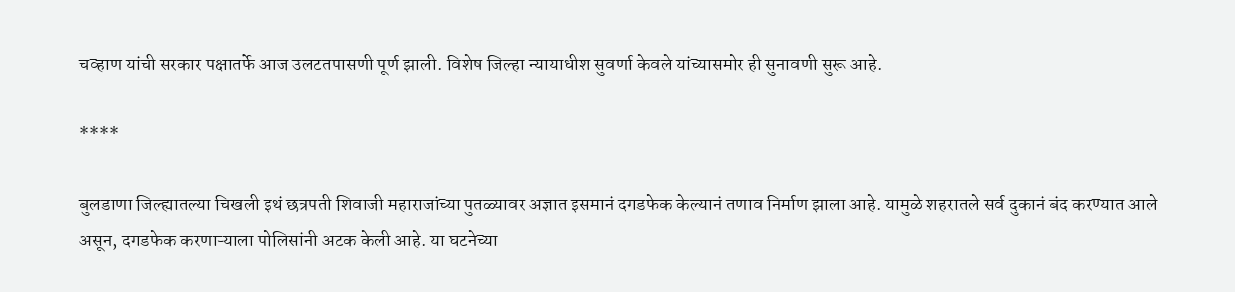चव्हाण यांची सरकार पक्षातर्फे आज उलटतपासणी पूर्ण झाली. विशेष जिल्हा न्यायाधीश सुवर्णा केवले यांच्यासमोर ही सुनावणी सुरू आहे.

****

बुलडाणा जिल्ह्यातल्या चिखली इथं छत्रपती शिवाजी महाराजांच्या पुतळ्यावर अज्ञात इसमानं दगडफेक केल्यानं तणाव निर्माण झाला आहे. यामुळे शहरातले सर्व दुकानं बंद करण्यात आले असून, दगडफेक करणाऱ्याला पोलिसांनी अटक केली आहे. या घटनेच्या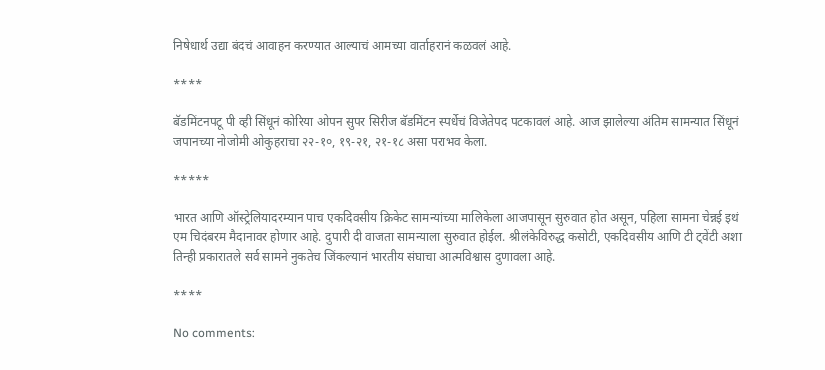निषेधार्थ उद्या बंदचं आवाहन करण्यात आल्याचं आमच्या वार्ताहरानं कळवलं आहे.

****

बॅडमिंटनपटू पी व्ही सिंधूनं कोरिया ओपन सुपर सिरीज बॅडमिंटन स्पर्धेचं विजेतेपद पटकावलं आहे. आज झालेल्या अंतिम सामन्यात सिंधूनं जपानच्या नोजोमी ओकुहराचा २२-१०, १९-२१, २१-१८ असा पराभव केला.

*****

भारत आणि ऑस्ट्रेलियादरम्यान पाच एकदिवसीय क्रिकेट सामन्यांच्या मालिकेला आजपासून सुरुवात होत असून, पहिला सामना चेन्नई इथं एम चिदंबरम मैदानावर होणार आहे. दुपारी दी वाजता सामन्याला सुरुवात होईल. श्रीलंकेविरुद्ध कसोटी, एकदिवसीय आणि टी ट्वेंटी अशा तिन्ही प्रकारातले सर्व सामने नुकतेच जिंकल्यानं भारतीय संघाचा आत्मविश्वास दुणावला आहे.

****

No comments: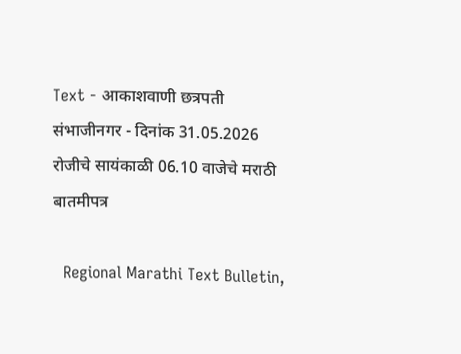Text - आकाशवाणी छत्रपती संभाजीनगर - दिनांक 31.05.2026 रोजीचे सायंकाळी 06.10 वाजेचे मराठी बातमीपत्र

  Regional Marathi Text Bulletin,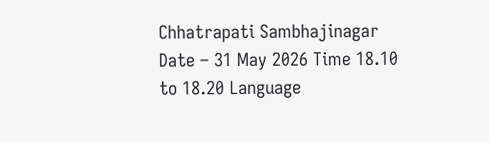Chhatrapati Sambhajinagar Date – 31 May 2026 Time 18.10 to 18.20 Language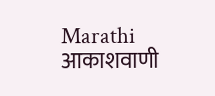Marathi आकाशवाणी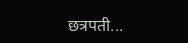छत्रपती...